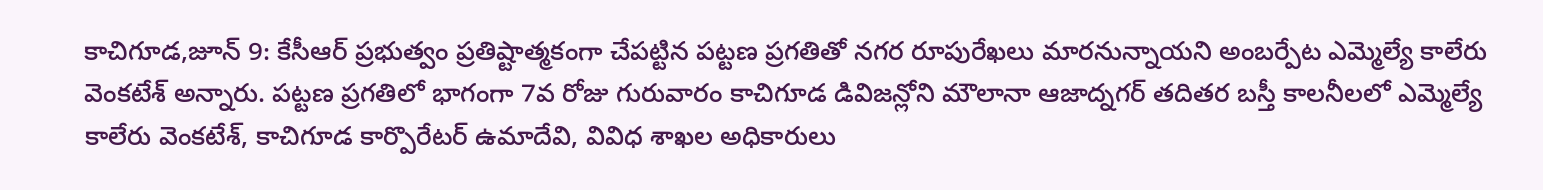కాచిగూడ,జూన్ 9: కేసీఆర్ ప్రభుత్వం ప్రతిష్టాత్మకంగా చేపట్టిన పట్టణ ప్రగతితో నగర రూపురేఖలు మారనున్నాయని అంబర్పేట ఎమ్మెల్యే కాలేరు వెంకటేశ్ అన్నారు. పట్టణ ప్రగతిలో భాగంగా 7వ రోజు గురువారం కాచిగూడ డివిజన్లోని మౌలానా ఆజాద్నగర్ తదితర బస్తీ కాలనీలలో ఎమ్మెల్యే కాలేరు వెంకటేశ్, కాచిగూడ కార్పొరేటర్ ఉమాదేవి, వివిధ శాఖల అధికారులు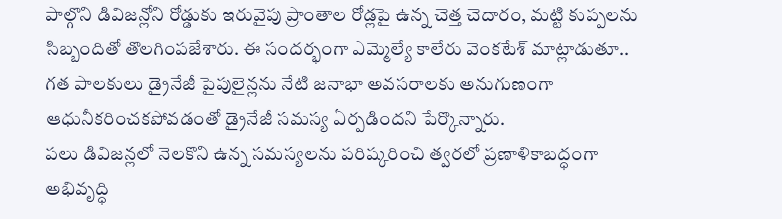పాల్గొని డివిజన్లోని రోడ్డుకు ఇరువైపు ప్రాంతాల రోడ్లపై ఉన్న చెత్త చెదారం, మట్టి కుప్పలను సిబ్బందితో తొలగింపజేశారు. ఈ సందర్భంగా ఎమ్మెల్యే కాలేరు వెంకటేశ్ మాట్లాడుతూ.. గత పాలకులు డ్రైనేజీ పైపులైన్లను నేటి జనాభా అవసరాలకు అనుగుణంగా ఆధునీకరించకపోవడంతో డ్రైనేజీ సమస్య ఏర్పడిందని పేర్కొన్నారు.
పలు డివిజన్లలో నెలకొని ఉన్న సమస్యలను పరిష్కరించి త్వరలో ప్రణాళికాబద్ధంగా అభివృద్ధి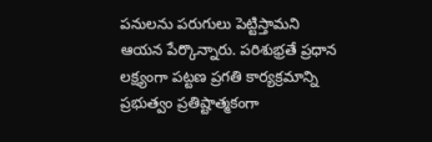పనులను పరుగులు పెట్టిస్తామని ఆయన పేర్కొన్నారు. పరిశుభ్రతే ప్రధాన లక్ష్యంగా పట్టణ ప్రగతి కార్యక్రమాన్ని ప్రభుత్వం ప్రతిష్టాత్మకంగా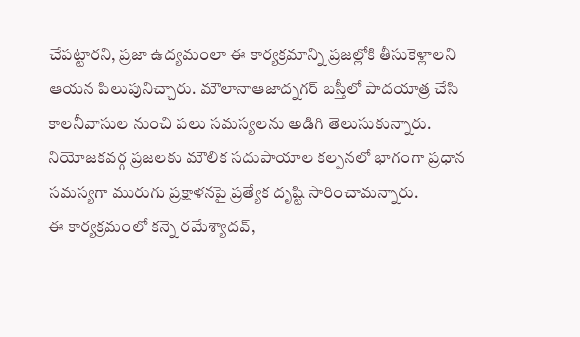చేపట్టారని, ప్రజా ఉద్యమంలా ఈ కార్యక్రమాన్ని ప్రజల్లోకి తీసుకెళ్లాలని ఆయన పిలుపునిచ్చారు. మౌలానాఆజాద్నగర్ బస్తీలో పాదయాత్ర చేసి కాలనీవాసుల నుంచి పలు సమస్యలను అడిగి తెలుసుకున్నారు. నియోజకవర్గ ప్రజలకు మౌలిక సదుపాయాల కల్పనలో భాగంగా ప్రధాన సమస్యగా మురుగు ప్రక్షాళనపై ప్రత్యేక దృష్టి సారించామన్నారు.
ఈ కార్యక్రమంలో కన్నె రమేశ్యాదవ్,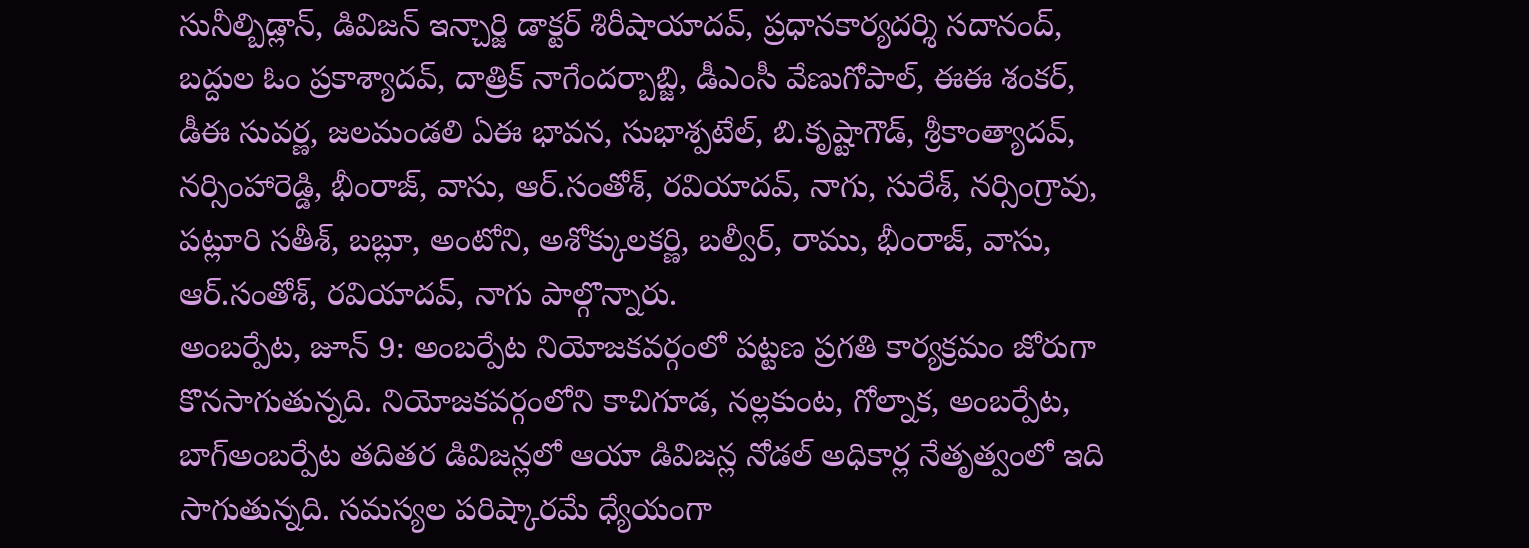సునీల్బిడ్లాన్, డివిజన్ ఇన్చార్జి డాక్టర్ శిరీషాయాదవ్, ప్రధానకార్యదర్శి సదానంద్, బద్దుల ఓం ప్రకాశ్యాదవ్, దాత్రిక్ నాగేందర్బాబ్జి, డీఎంసీ వేణుగోపాల్, ఈఈ శంకర్, డీఈ సువర్ణ, జలమండలి ఏఈ భావన, సుభాశ్పటేల్, బి.కృష్టాగౌడ్, శ్రీకాంత్యాదవ్, నర్సింహారెడ్డి, భీంరాజ్, వాసు, ఆర్.సంతోశ్, రవియాదవ్, నాగు, సురేశ్, నర్సింగ్రావు, పట్లూరి సతీశ్, బబ్లూ, అంటోని, అశోక్కులకర్ణి, బల్వీర్, రాము, భీంరాజ్, వాసు, ఆర్.సంతోశ్, రవియాదవ్, నాగు పాల్గొన్నారు.
అంబర్పేట, జూన్ 9: అంబర్పేట నియోజకవర్గంలో పట్టణ ప్రగతి కార్యక్రమం జోరుగా కొనసాగుతున్నది. నియోజకవర్గంలోని కాచిగూడ, నల్లకుంట, గోల్నాక, అంబర్పేట, బాగ్అంబర్పేట తదితర డివిజన్లలో ఆయా డివిజన్ల నోడల్ అధికార్ల నేతృత్వంలో ఇది సాగుతున్నది. సమస్యల పరిష్కారమే ధ్యేయంగా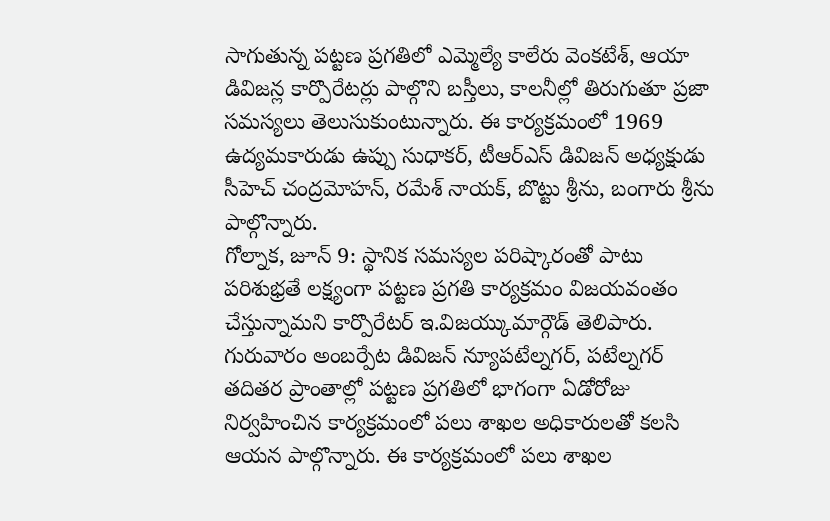సాగుతున్న పట్టణ ప్రగతిలో ఎమ్మెల్యే కాలేరు వెంకటేశ్, ఆయా డివిజన్ల కార్పొరేటర్లు పాల్గొని బస్తీలు, కాలనీల్లో తిరుగుతూ ప్రజా సమస్యలు తెలుసుకుంటున్నారు. ఈ కార్యక్రమంలో 1969 ఉద్యమకారుడు ఉప్పు సుధాకర్, టీఆర్ఎస్ డివిజన్ అధ్యక్షుడు సీహెచ్ చంద్రమోహన్, రమేశ్ నాయక్, బొట్టు శ్రీను, బంగారు శ్రీను పాల్గొన్నారు.
గోల్నాక, జూన్ 9: స్థానిక సమస్యల పరిష్కారంతో పాటు పరిశుభ్రతే లక్ష్యంగా పట్టణ ప్రగతి కార్యక్రమం విజయవంతం చేస్తున్నామని కార్పొరేటర్ ఇ.విజయ్కుమార్గౌడ్ తెలిపారు. గురువారం అంబర్పేట డివిజన్ న్యూపటేల్నగర్, పటేల్నగర్ తదితర ప్రాంతాల్లో పట్టణ ప్రగతిలో భాగంగా ఏడోరోజు నిర్వహించిన కార్యక్రమంలో పలు శాఖల అధికారులతో కలసి ఆయన పాల్గొన్నారు. ఈ కార్యక్రమంలో పలు శాఖల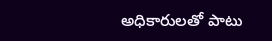అధికారులతో పాటు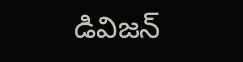డివిజన్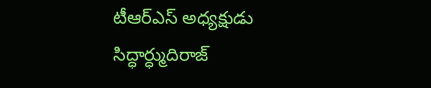టీఆర్ఎస్ అధ్యక్షుడు సిద్ధార్ధ్ముదిరాజ్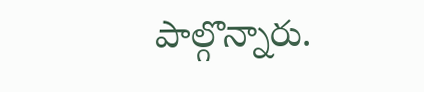పాల్గొన్నారు.